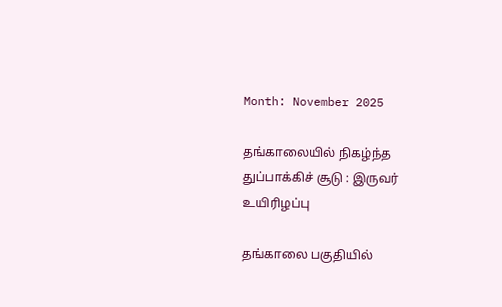Month: November 2025

தங்காலையில் நிகழ்ந்த துப்பாக்கிச் சூடு : இருவர் உயிரிழப்பு

தங்காலை பகுதியில்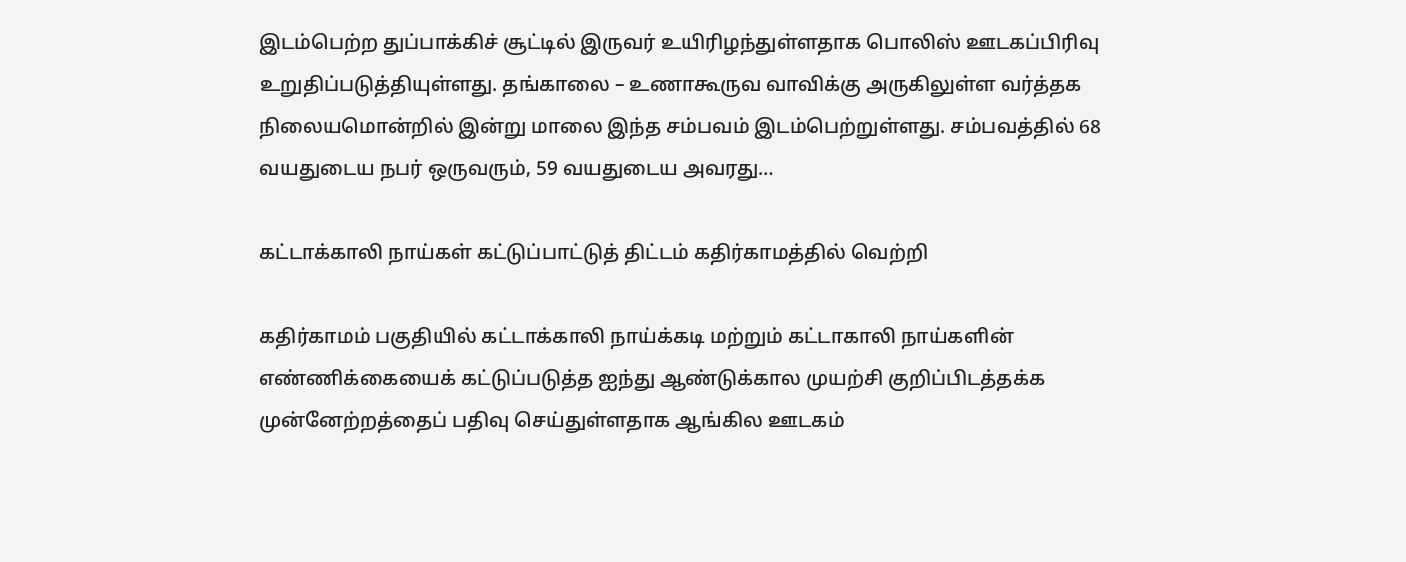இடம்பெற்ற துப்பாக்கிச் சூட்டில் இருவர் உயிரிழந்துள்ளதாக பொலிஸ் ஊடகப்பிரிவு உறுதிப்படுத்தியுள்ளது. தங்காலை – உணாகூருவ வாவிக்கு அருகிலுள்ள வர்த்தக நிலையமொன்றில் இன்று மாலை இந்த சம்பவம் இடம்பெற்றுள்ளது. சம்பவத்தில் 68 வயதுடைய நபர் ஒருவரும், 59 வயதுடைய அவரது…

கட்டாக்காலி நாய்கள் கட்டுப்பாட்டுத் திட்டம் கதிர்காமத்தில் வெற்றி

கதிர்காமம் பகுதியில் கட்டாக்காலி நாய்க்கடி மற்றும் கட்டாகாலி நாய்களின் எண்ணிக்கையைக் கட்டுப்படுத்த ஐந்து ஆண்டுக்கால முயற்சி குறிப்பிடத்தக்க முன்னேற்றத்தைப் பதிவு செய்துள்ளதாக ஆங்கில ஊடகம்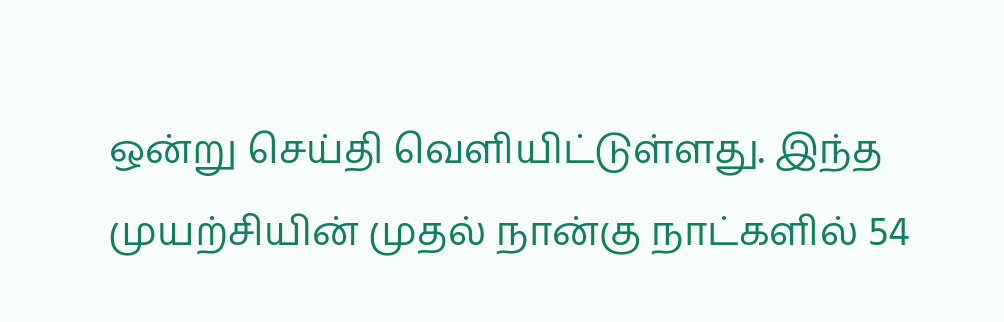ஒன்று செய்தி வெளியிட்டுள்ளது. இந்த முயற்சியின் முதல் நான்கு நாட்களில் 54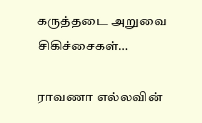கருத்தடை அறுவை சிகிச்சைகள்…

ராவணா எல்லவின்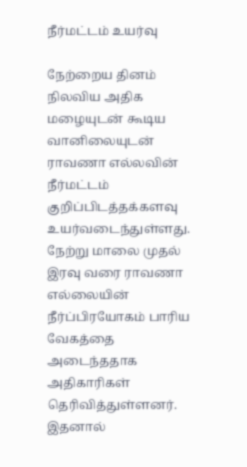நீர்மட்டம் உயர்வு

நேற்றைய தினம் நிலவிய அதிக மழையுடன் கூடிய வானிலையுடன் ராவணா எல்லவின் நீர்மட்டம் குறிப்பிடத்தக்களவு உயர்வடைந்துள்ளது. நேற்று மாலை முதல் இரவு வரை ராவணா எல்லையின் நீர்ப்பிரயோகம் பாரிய வேகத்தை அடைந்ததாக அதிகாரிகள் தெரிவித்துள்ளனர். இதனால்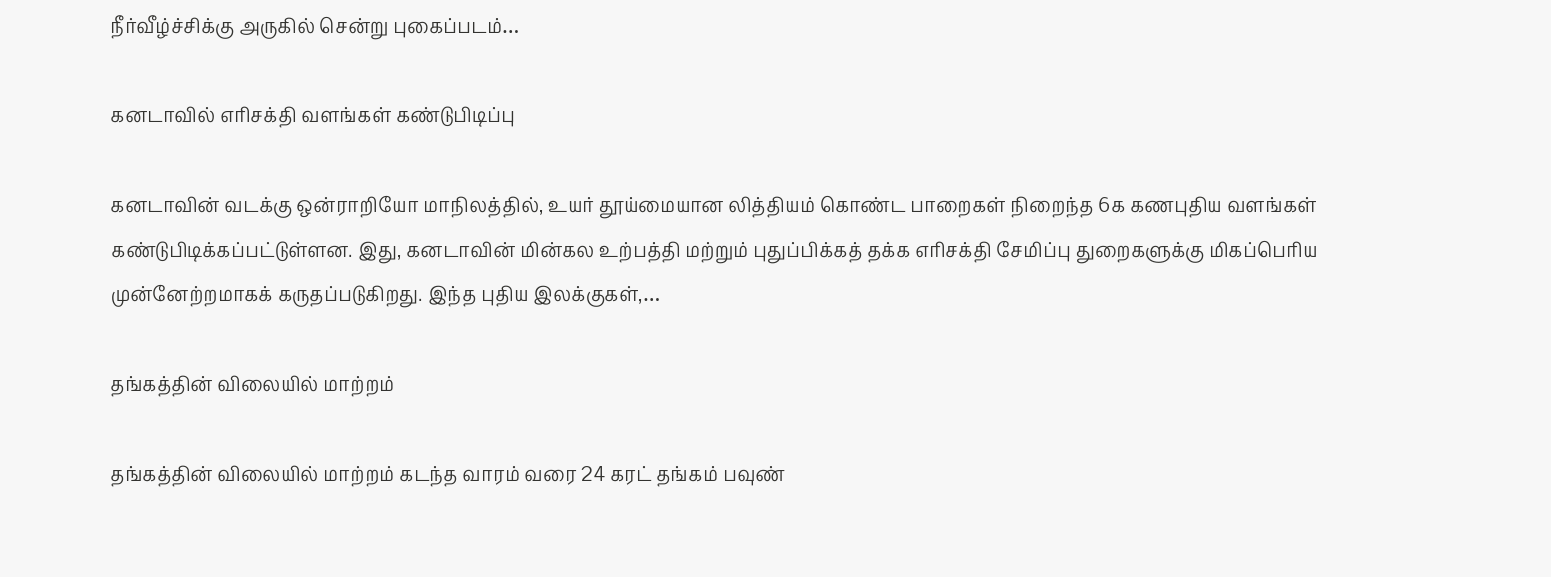நீர்வீழ்ச்சிக்கு அருகில் சென்று புகைப்படம்…

கனடாவில் எரிசக்தி வளங்கள் கண்டுபிடிப்பு

கனடாவின் வடக்கு ஒன்ராறியோ மாநிலத்தில், உயர் தூய்மையான லித்தியம் கொண்ட பாறைகள் நிறைந்த 6க கணபுதிய வளங்கள் கண்டுபிடிக்கப்பட்டுள்ளன. இது, கனடாவின் மின்கல உற்பத்தி மற்றும் புதுப்பிக்கத் தக்க எரிசக்தி சேமிப்பு துறைகளுக்கு மிகப்பெரிய முன்னேற்றமாகக் கருதப்படுகிறது. இந்த புதிய இலக்குகள்,…

தங்கத்தின் விலையில் மாற்றம்

தங்கத்தின் விலையில் மாற்றம் கடந்த வாரம் வரை 24 கரட் தங்கம் பவுண்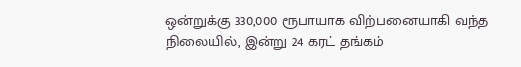ஒன்றுக்கு 330,000 ரூபாயாக விற்பனையாகி வந்த நிலையில், இன்று 24 கரட் தங்கம்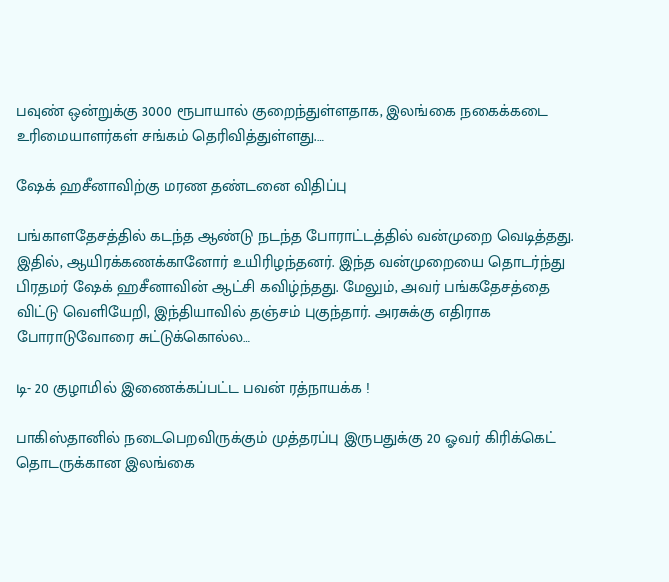பவுண் ஒன்றுக்கு 3000 ரூபாயால் குறைந்துள்ளதாக, இலங்கை நகைக்கடை உரிமையாளர்கள் சங்கம் தெரிவித்துள்ளது.…

ஷேக் ஹசீனாவிற்கு மரண தண்டனை விதிப்பு

பங்காளதேசத்தில் கடந்த ஆண்டு நடந்த போராட்டத்தில் வன்முறை வெடித்தது. இதில், ஆயிரக்கணக்கானோர் உயிரிழந்தனர். இந்த வன்முறையை தொடர்ந்து பிரதமர் ஷேக் ஹசீனாவின் ஆட்சி கவிழ்ந்தது. மேலும், அவர் பங்கதேசத்தை விட்டு வெளியேறி, இந்தியாவில் தஞ்சம் புகுந்தார். அரசுக்கு எதிராக போராடுவோரை சுட்டுக்கொல்ல…

டி- 20 குழாமில் இணைக்கப்பட்ட பவன் ரத்நாயக்க !

பாகிஸ்தானில் நடைபெறவிருக்கும் முத்தரப்பு இருபதுக்கு 20 ஓவர் கிரிக்கெட் தொடருக்கான இலங்கை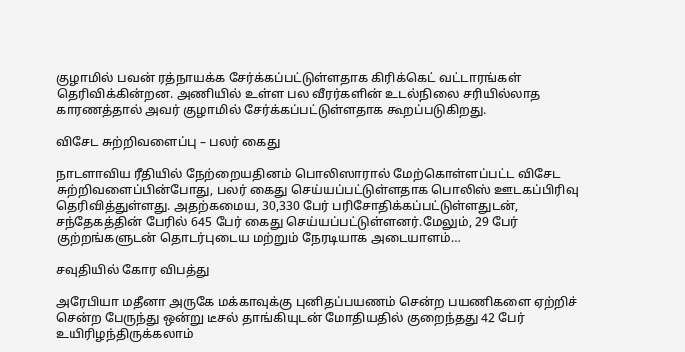குழாமில் பவன் ரத்நாயக்க சேர்க்கப்பட்டுள்ளதாக கிரிக்கெட் வட்டாரங்கள் தெரிவிக்கின்றன. அணியில் உள்ள பல வீரர்களின் உடல்நிலை சரியில்லாத காரணத்தால் அவர் குழாமில் சேர்க்கப்பட்டுள்ளதாக கூறப்படுகிறது.

விசேட சுற்றிவளைப்பு – பலர் கைது

நாடளாவிய ரீதியில் நேற்றையதினம் பொலிஸாரால் மேற்கொள்ளப்பட்ட விசேட சுற்றிவளைப்பின்போது, பலர் கைது செய்யப்பட்டுள்ளதாக பொலிஸ் ஊடகப்பிரிவு தெரிவித்துள்ளது. அதற்கமைய, 30,330 பேர் பரிசோதிக்கப்பட்டுள்ளதுடன், சந்தேகத்தின் பேரில் 645 பேர் கைது செய்யப்பட்டுள்ளனர்.மேலும், 29 பேர் குற்றங்களுடன் தொடர்புடைய மற்றும் நேரடியாக அடையாளம்…

சவுதியில் கோர விபத்து

அரேபியா மதீனா அருகே மக்காவுக்கு புனிதப்பயணம் சென்ற பயணிகளை ஏற்றிச் சென்ற பேருந்து ஒன்று டீசல் தாங்கியுடன் மோதியதில் குறைந்தது 42 பேர் உயிரிழந்திருக்கலாம்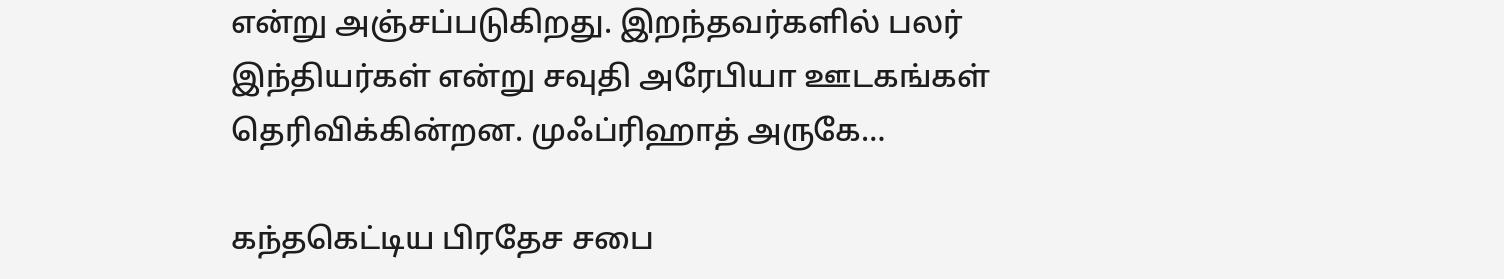என்று அஞ்சப்படுகிறது. இறந்தவர்களில் பலர் இந்தியர்கள் என்று சவுதி அரேபியா ஊடகங்கள் தெரிவிக்கின்றன. முஃப்ரிஹாத் அருகே…

கந்தகெட்டிய பிரதேச சபை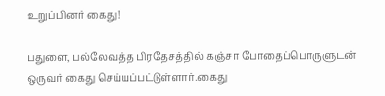உறுப்பினர் கைது!

பதுளை, பல்லேவத்த பிரதேசத்தில் கஞ்சா போதைப்பொருளுடன் ஒருவர் கைது செய்யப்பட்டுள்ளார்.கைது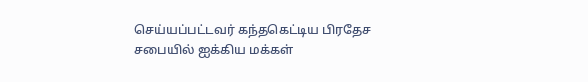செய்யப்பட்டவர் கந்தகெட்டிய பிரதேச சபையில் ஐக்கிய மக்கள்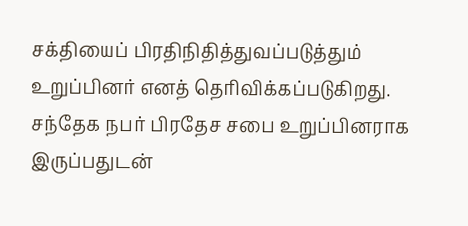சக்தியைப் பிரதிநிதித்துவப்படுத்தும் உறுப்பினர் எனத் தெரிவிக்கப்படுகிறது. சந்தேக நபர் பிரதேச சபை உறுப்பினராக இருப்பதுடன்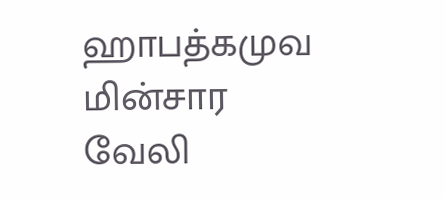ஹாபத்கமுவ மின்சார வேலி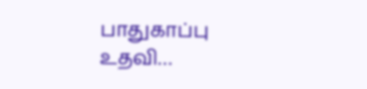பாதுகாப்பு உதவி…